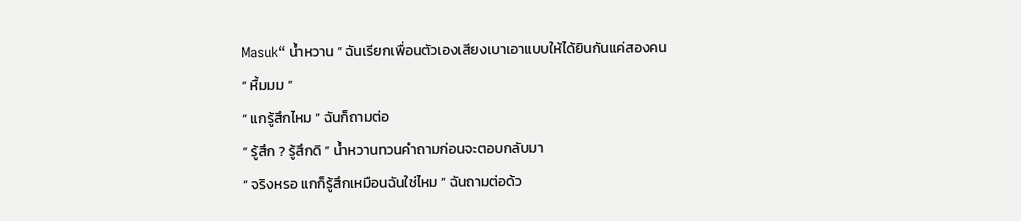Masuk“ น้ำหวาน ” ฉันเรียกเพื่อนตัวเองเสียงเบาเอาแบบให้ได้ยินกันแค่สองคน
“ หื้มมม ”
“ แกรู้สึกไหม ” ฉันก็ถามต่อ
“ รู้สึก ? รู้สึกดิ ” น้ำหวานทวนคำถามก่อนจะตอบกลับมา
“ จริงหรอ แกก็รู้สึกเหมือนฉันใช่ไหม ” ฉันถามต่อด้ว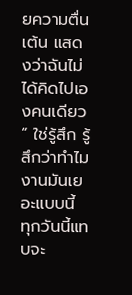ยความตื่นเต้น แสดงว่าฉันไม่ได้คิดไปเองคนเดียว
“ ใช่รู้สึก รู้สึกว่าทำไมงานมันเยอะแบบนี้ ทุกวันนี้แทบจะ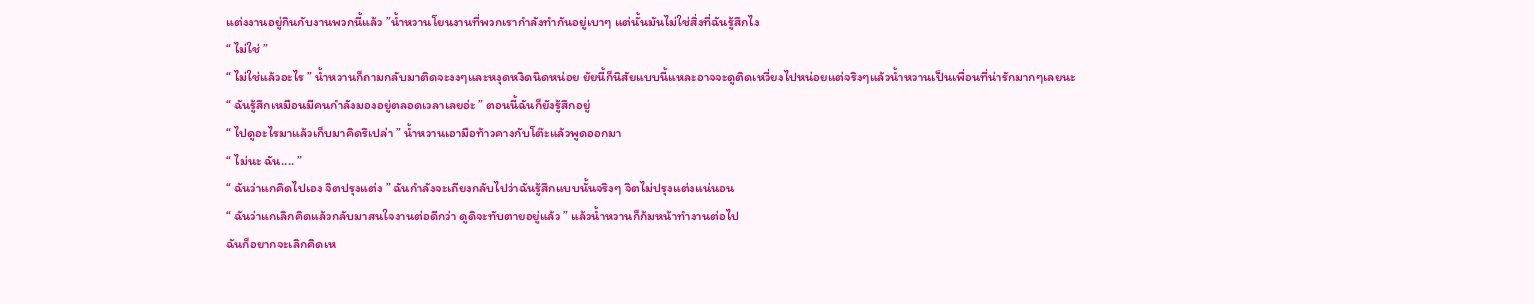แต่งงานอยู่กินกับงานพวกนี้แล้ว ”น้ำหวานโยนงานที่พวกเรากำลังทำกันอยู่เบาๆ แต่นั้นมันไม่ใช่สิ่งที่ฉันรู้สึกไง
“ ไม่ใช่ ”
“ ไม่ใช่แล้วอะไร ” น้ำหวานก็ถามกลับมาติดจะงงๆและหงุดหงิดนิดหน่อย ยัยนี้ก็นิสัยแบบนี้แหละอาจจะดูติดเหวี่ยงไปหน่อยแต่จริงๆแล้วน้ำหวานเป็นเพื่อนที่น่ารักมากๆเลยนะ
“ ฉันรู้สึกเหมือนมีคนกำลังมองอยู่ตลอดเวลาเลยอ่ะ ” ตอนนี้ฉันก็ยังรู้สึกอยู่
“ ไปดูอะไรมาแล้วเก็บมาคิดรึเปล่า ” น้ำหวานเอามือท้าวคางกับโต๊ะแล้วพูดออกมา
“ ไม่นะ ฉัน.... ”
“ ฉันว่าแกคิดไปเอง จิตปรุงแต่ง ” ฉันกำลังจะเถียงกลับไปว่าฉันรู้สึกแบบนั้นจริงๆ จิตไม่ปรุงแต่งแน่นอน
“ ฉันว่าแกเลิกคิดแล้วกลับมาสนใจงานต่อดีกว่า ดูดิจะทับตายอยู่แล้ว ” แล้วน้ำหวานก็ก้มหน้าทำงานต่อไป
ฉันก็อยากจะเลิกคิดเห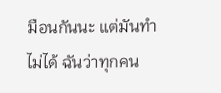มือนกันนะ แต่มันทำไม่ได้ ฉันว่าทุกคน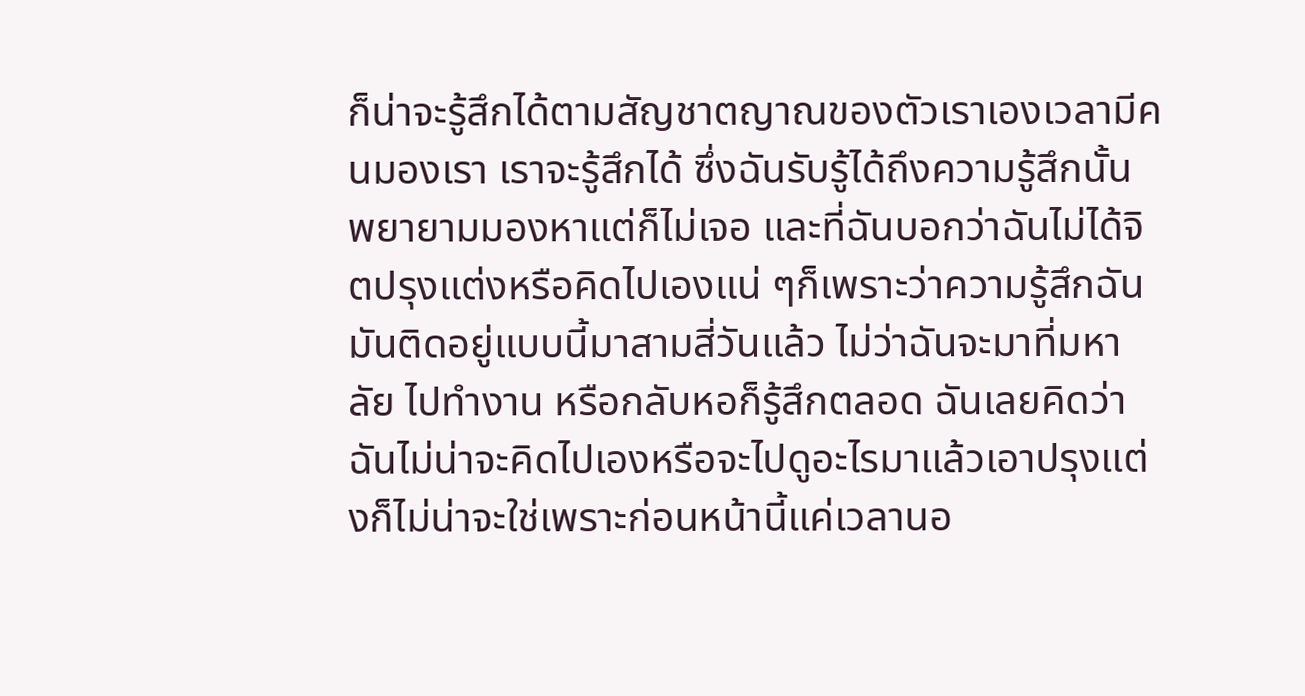ก็น่าจะรู้สึกได้ตามสัญชาตญาณของตัวเราเองเวลามีคนมองเรา เราจะรู้สึกได้ ซึ่งฉันรับรู้ได้ถึงความรู้สึกนั้น พยายามมองหาแต่ก็ไม่เจอ และที่ฉันบอกว่าฉันไม่ได้จิตปรุงแต่งหรือคิดไปเองแน่ ๆก็เพราะว่าความรู้สึกฉันมันติดอยู่แบบนี้มาสามสี่วันแล้ว ไม่ว่าฉันจะมาที่มหาลัย ไปทำงาน หรือกลับหอก็รู้สึกตลอด ฉันเลยคิดว่าฉันไม่น่าจะคิดไปเองหรือจะไปดูอะไรมาแล้วเอาปรุงแต่งก็ไม่น่าจะใช่เพราะก่อนหน้านี้แค่เวลานอ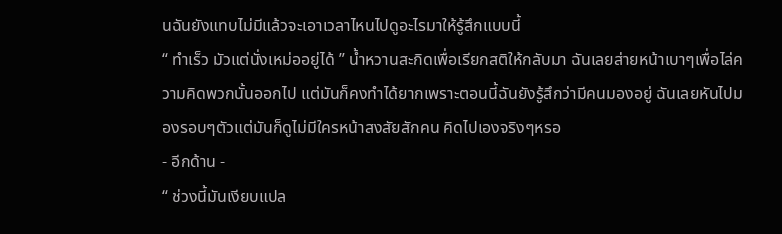นฉันยังแทบไม่มีแล้วจะเอาเวลาไหนไปดูอะไรมาให้รู้สึกแบบนี้
“ ทำเร็ว มัวแต่นั่งเหม่ออยู่ได้ ” น้ำหวานสะกิดเพื่อเรียกสติให้กลับมา ฉันเลยส่ายหน้าเบาๆเพื่อไล่ความคิดพวกนั้นออกไป แต่มันก็คงทำได้ยากเพราะตอนนี้ฉันยังรู้สึกว่ามีคนมองอยู่ ฉันเลยหันไปมองรอบๆตัวแต่มันก็ดูไม่มีใครหน้าสงสัยสักคน คิดไปเองจริงๆหรอ
- อีกด้าน -
“ ช่วงนี้มันเงียบแปล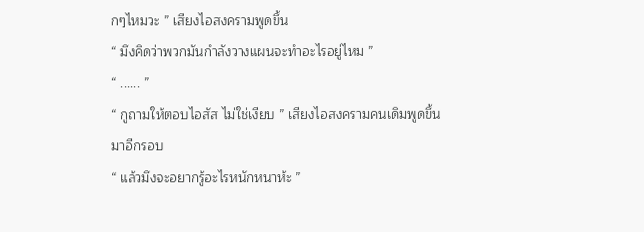กๆไหมวะ ” เสียงไอสงครามพูดขึ้น
“ มึงคิดว่าพวกมันกำลังวางแผนจะทำอะไรอยู่ไหม ”
“ ...... ”
“ กูถามให้ตอบไอสัส ไม่ใช่เงียบ ” เสียงไอสงครามคนเดิมพูดขึ้นมาอีกรอบ
“ แล้วมึงจะอยากรู้อะไรหนักหนาห้ะ ”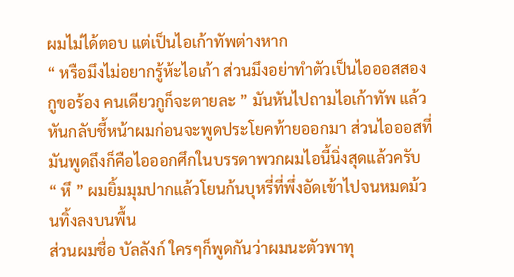ผมไม่ได้ตอบ แต่เป็นไอเก้าทัพต่างหาก
“ หรือมึงไม่อยากรู้ห้ะไอเก้า ส่วนมึงอย่าทำตัวเป็นไอออสสองกูขอร้อง คนเดียวกูก็จะตายละ ” มันหันไปถามไอเก้าทัพ แล้วหันกลับชี้หน้าผมก่อนจะพูดประโยคท้ายออกมา ส่วนไอออสที่มันพูดถึงก็คือไอออกศึกในบรรดาพวกผมไอนี้นิ่งสุดแล้วครับ
“ หึ ” ผมยิ้มมุมปากแล้วโยนก้นบุหรี่ที่พึ่งอัดเข้าไปจนหมดม้วนทิ้งลงบนพื้น
ส่วนผมชื่อ บัลลังก์ ใครๆก็พูดกันว่าผมนะตัวพาทุ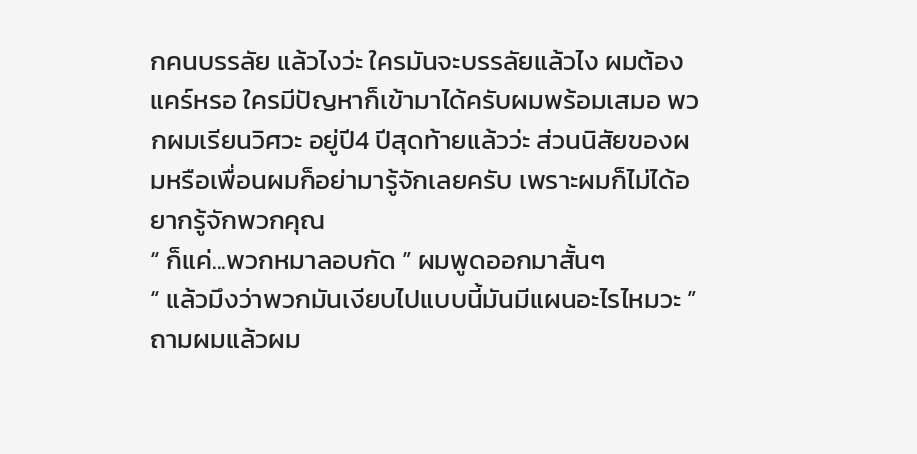กคนบรรลัย แล้วไงว่ะ ใครมันจะบรรลัยแล้วไง ผมต้องแคร์หรอ ใครมีปัญหาก็เข้ามาได้ครับผมพร้อมเสมอ พวกผมเรียนวิศวะ อยู่ปี4 ปีสุดท้ายแล้วว่ะ ส่วนนิสัยของผมหรือเพื่อนผมก็อย่ามารู้จักเลยครับ เพราะผมก็ไม่ได้อยากรู้จักพวกคุณ
“ ก็แค่...พวกหมาลอบกัด ” ผมพูดออกมาสั้นๆ
“ แล้วมึงว่าพวกมันเงียบไปแบบนี้มันมีแผนอะไรไหมวะ ” ถามผมแล้วผม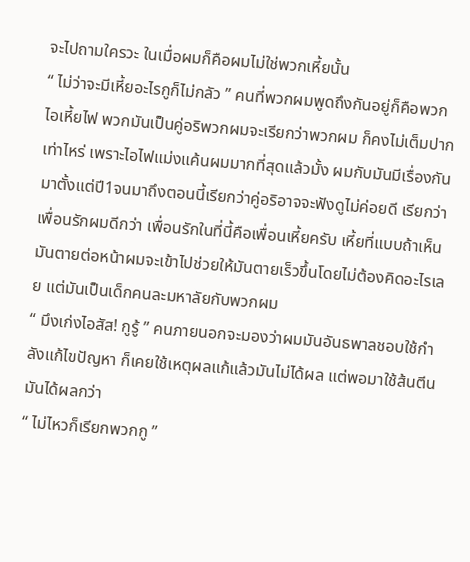จะไปถามใครวะ ในเมื่อผมก็คือผมไม่ใช่พวกเหี้ยนั้น
“ ไม่ว่าจะมีเหี้ยอะไรกูก็ไม่กลัว ” คนที่พวกผมพูดถึงกันอยู่ก็คือพวกไอเหี้ยไฟ พวกมันเป็นคู่อริพวกผมจะเรียกว่าพวกผม ก็คงไม่เต็มปากเท่าไหร่ เพราะไอไฟแม่งแค้นผมมากที่สุดแล้วมั้ง ผมกับมันมีเรื่องกันมาตั้งแต่ปี1จนมาถึงตอนนี้เรียกว่าคู่อริอาจจะฟังดูไม่ค่อยดี เรียกว่าเพื่อนรักผมดีกว่า เพื่อนรักในที่นี้คือเพื่อนเหี้ยครับ เหี้ยที่แบบถ้าเห็นมันตายต่อหน้าผมจะเข้าไปช่วยให้มันตายเร็วขึ้นโดยไม่ต้องคิดอะไรเลย แต่มันเป็นเด็กคนละมหาลัยกับพวกผม
“ มึงเก่งไอสัส! กูรู้ ” คนภายนอกจะมองว่าผมมันอันธพาลชอบใช้กำลังแก้ไขปัญหา ก็เคยใช้เหตุผลแก้แล้วมันไม่ได้ผล แต่พอมาใช้ส้นตีนมันได้ผลกว่า
“ ไม่ไหวก็เรียกพวกกู ”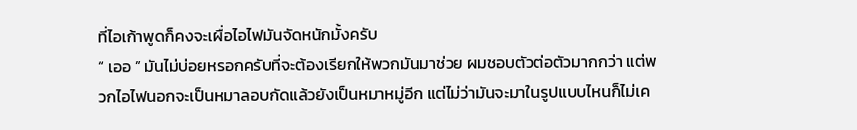ที่ไอเก้าพูดก็คงจะเผื่อไอไฟมันจัดหนักมั้งครับ
“ เออ ” มันไม่บ่อยหรอกครับที่จะต้องเรียกให้พวกมันมาช่วย ผมชอบตัวต่อตัวมากกว่า แต่พวกไอไฟนอกจะเป็นหมาลอบกัดแล้วยังเป็นหมาหมู่อีก แต่ไม่ว่ามันจะมาในรูปแบบไหนก็ไม่เค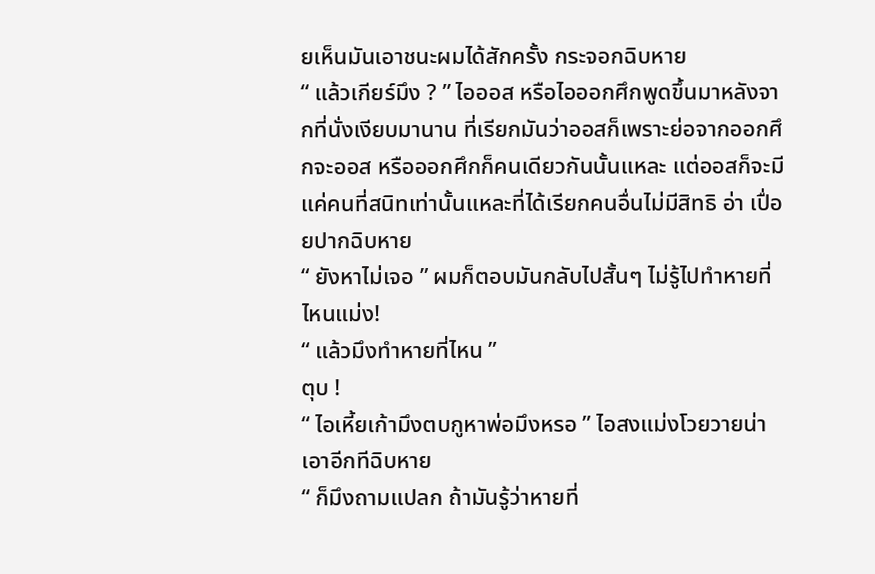ยเห็นมันเอาชนะผมได้สักครั้ง กระจอกฉิบหาย
“ แล้วเกียร์มึง ? ” ไอออส หรือไอออกศึกพูดขึ้นมาหลังจากที่นั่งเงียบมานาน ที่เรียกมันว่าออสก็เพราะย่อจากออกศึกจะออส หรือออกศึกก็คนเดียวกันนั้นแหละ แต่ออสก็จะมีแค่คนที่สนิทเท่านั้นแหละที่ได้เรียกคนอื่นไม่มีสิทธิ อ่า เปื่อยปากฉิบหาย
“ ยังหาไม่เจอ ” ผมก็ตอบมันกลับไปสั้นๆ ไม่รู้ไปทำหายที่ไหนแม่ง!
“ แล้วมึงทำหายที่ไหน ”
ตุบ !
“ ไอเหี้ยเก้ามึงตบกูหาพ่อมึงหรอ ” ไอสงแม่งโวยวายน่าเอาอีกทีฉิบหาย
“ ก็มึงถามแปลก ถ้ามันรู้ว่าหายที่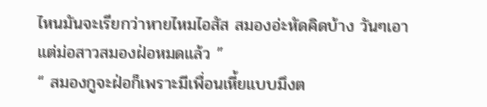ไหนมันจะเรียกว่าหายไหมไอสัส สมองอ่ะหัดคิดบ้าง วันๆเอาแต่ม่อสาวสมองฝ่อหมดแล้ว ”
“ สมองกูจะฝ่อก็เพราะมีเพื่อนเหี้ยแบบมึงต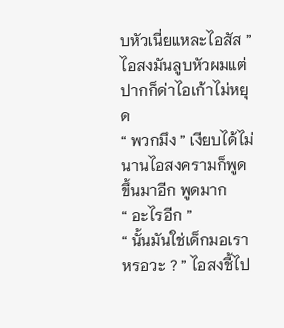บหัวเนี่ยแหละไอสัส ” ไอสงมันลูบหัวผมแต่ปากก็ด่าไอเก้าไม่หยุด
“ พวกมึง ” เงียบได้ไม่นานไอสงครามก็พูดขึ้นมาอีก พูดมาก
“ อะไรอีก ”
“ นั้นมันใช่เด็กมอเราหรอวะ ? ” ไอสงชี้ไป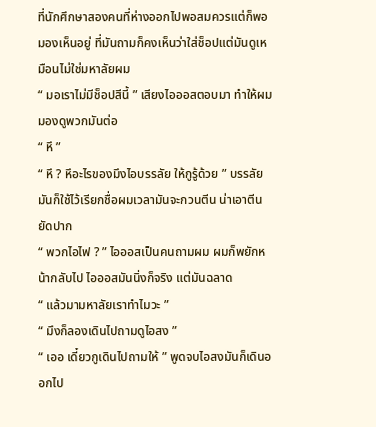ที่นักศึกษาสองคนที่ห่างออกไปพอสมควรแต่ก็พอมองเห็นอยู่ ที่มันถามก็คงเห็นว่าใส่ช็อปแต่มันดูเหมือนไม่ใช่มหาลัยผม
“ มอเราไม่มีช็อปสีนี้ ” เสียงไอออสตอบมา ทำให้ผมมองดูพวกมันต่อ
“ หึ ”
“ หึ ? หึอะไรของมึงไอบรรลัย ให้กูรู้ด้วย ” บรรลัยมันก็ใช้ไว้เรียกชื่อผมเวลามันจะกวนตีน น่าเอาตีนยัดปาก
“ พวกไอไฟ ? ” ไอออสเป็นคนถามผม ผมก็พยักหน้ากลับไป ไอออสมันนิ่งก็จริง แต่มันฉลาด
“ แล้วมามหาลัยเราทำไมวะ ”
“ มึงก็ลองเดินไปถามดูไอสง ”
“ เออ เดี๋ยวกูเดินไปถามให้ ” พูดจบไอสงมันก็เดินออกไป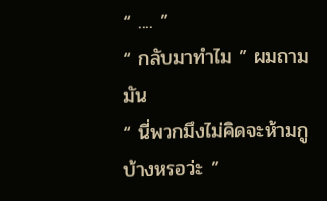“ .... ”
“ กลับมาทำไม ” ผมถามมัน
“ นี่พวกมึงไม่คิดจะห้ามกูบ้างหรอว่ะ ”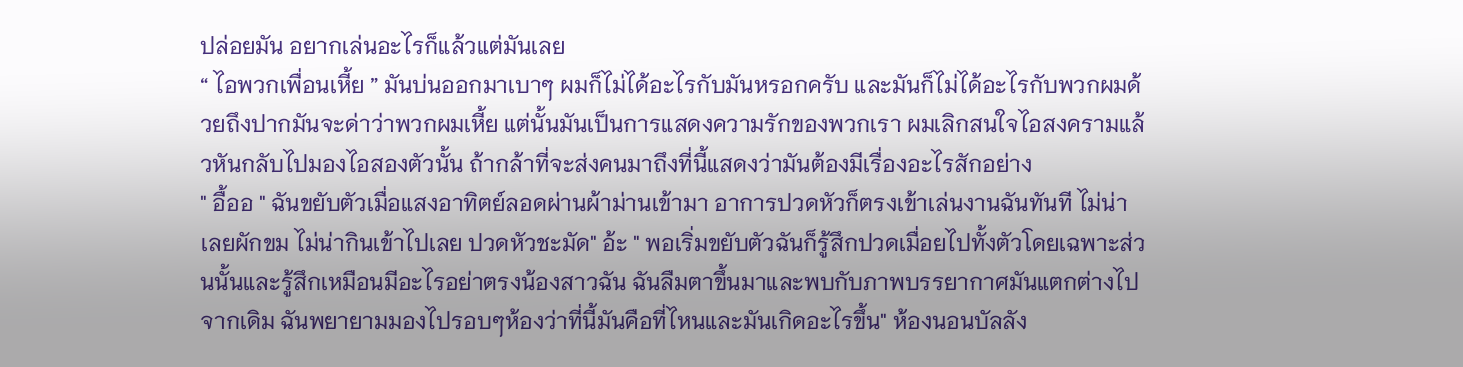ปล่อยมัน อยากเล่นอะไรก็แล้วแต่มันเลย
“ ไอพวกเพื่อนเหี้ย ” มันบ่นออกมาเบาๆ ผมก็ไม่ได้อะไรกับมันหรอกครับ และมันก็ไม่ได้อะไรกับพวกผมด้วยถึงปากมันจะด่าว่าพวกผมเหี้ย แต่นั้นมันเป็นการแสดงความรักของพวกเรา ผมเลิกสนใจไอสงครามแล้วหันกลับไปมองไอสองตัวนั้น ถ้ากล้าที่จะส่งคนมาถึงที่นี้แสดงว่ามันต้องมีเรื่องอะไรสักอย่าง
" อื้ออ " ฉันขยับตัวเมื่อแสงอาทิตย์ลอดผ่านผ้าม่านเข้ามา อาการปวดหัวก็ตรงเข้าเล่นงานฉันทันที ไม่น่าเลยผักขม ไม่น่ากินเข้าไปเลย ปวดหัวชะมัด" อ้ะ " พอเริ่มขยับตัวฉันก็รู้สึกปวดเมื่อยไปทั้งตัวโดยเฉพาะส่วนนั้นและรู้สึกเหมือนมีอะไรอย่าตรงน้องสาวฉัน ฉันลืมตาขึ้นมาและพบกับภาพบรรยากาศมันแตกต่างไปจากเดิม ฉันพยายามมองไปรอบๆห้องว่าที่นี้มันคือที่ไหนและมันเกิดอะไรขึ้น" ห้องนอนบัลลัง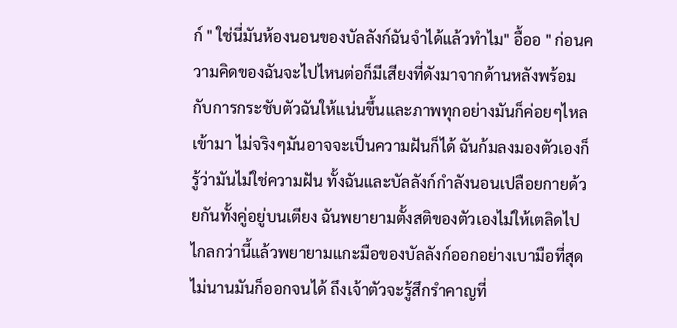ก์ " ใช่นี่มันห้องนอนของบัลลังก์ฉันจำได้แล้วทำไม" อื้ออ " ก่อนความคิดของฉันจะไปไหนต่อก็มีเสียงที่ดังมาจากด้านหลังพร้อมกับการกระชับตัวฉันให้แน่นขึ้นและภาพทุกอย่างมันก็ค่อยๆไหลเข้ามา ไม่จริงๆมันอาจจะเป็นความฝันก็ได้ ฉันก้มลงมองตัวเองก็รู้ว่ามันไม่ใช่ความฝัน ทั้งฉันและบัลลังก์กำลังนอนเปลือยกายด้วยกันทั้งคู่อยู่บนเตียง ฉันพยายามตั้งสติของตัวเองไม่ให้เตลิดไปไกลกว่านี้แล้วพยายามแกะมือของบัลลังก์ออกอย่างเบามือที่สุด ไม่นานมันก็ออกจนได้ ถึงเจ้าตัวจะรู้สึกรำคาญที่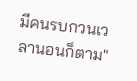มีคนรบกวนเวลานอนก็ตาม"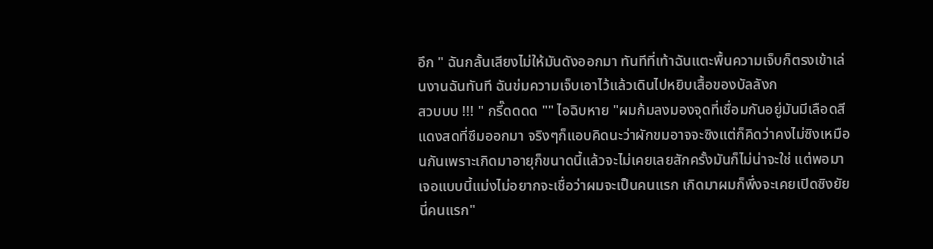อึก " ฉันกลั้นเสียงไม่ให้มันดังออกมา ทันทีที่เท้าฉันแตะพื้นความเจ็บก็ตรงเข้าเล่นงานฉันทันที ฉันข่มความเจ็บเอาไว้แล้วเดินไปหยิบเสื้อของบัลลังก
สวบบบ !!! " กรี๊ดดดด "" ไอฉิบหาย "ผมก้มลงมองจุดที่เชื่อมกันอยู่มันมีเลือดสีแดงสดที่ซึมออกมา จริงๆก็แอบคิดนะว่าผักขมอาจจะซิงแต่ก็คิดว่าคงไม่ซิงเหมือนกันเพราะเกิดมาอายุก็ขนาดนี้แล้วจะไม่เคยเลยสักครั้งมันก็ไม่น่าจะใช่ แต่พอมาเจอแบบนี้แม่งไม่อยากจะเชื่อว่าผมจะเป็นคนแรก เกิดมาผมก็พึ่งจะเคยเปิดซิงยัยนี่คนแรก"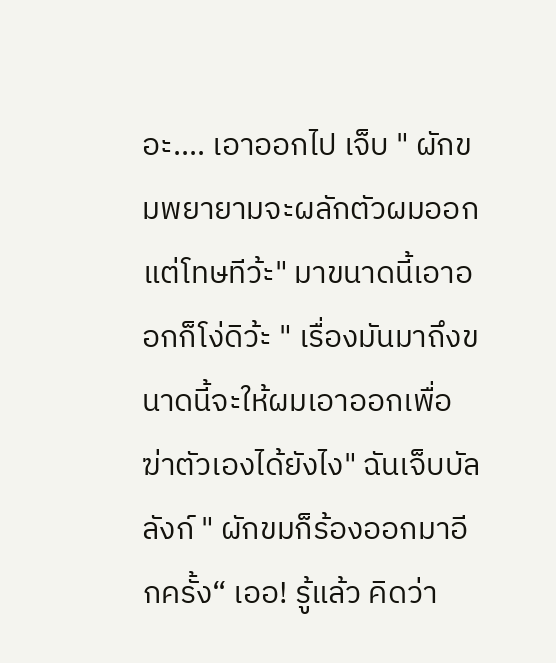อะ.... เอาออกไป เจ็บ " ผักขมพยายามจะผลักตัวผมออก แต่โทษทีว้ะ" มาขนาดนี้เอาออกก็โง่ดิว้ะ " เรื่องมันมาถึงขนาดนี้จะให้ผมเอาออกเพื่อฆ่าตัวเองได้ยังไง" ฉันเจ็บบัลลังก์ " ผักขมก็ร้องออกมาอีกครั้ง“ เออ! รู้แล้ว คิดว่า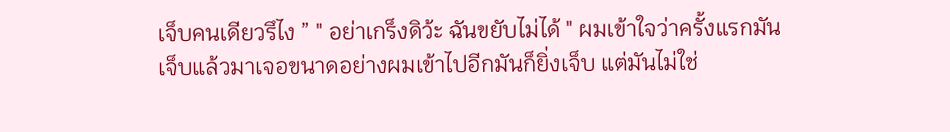เจ็บคนเดียวรึไง ” " อย่าเกร็งดิว้ะ ฉันขยับไม่ได้ " ผมเข้าใจว่าครั้งแรกมันเจ็บแล้วมาเจอขนาดอย่างผมเข้าไปอีกมันก็ยิ่งเจ็บ แต่มันไม่ใช่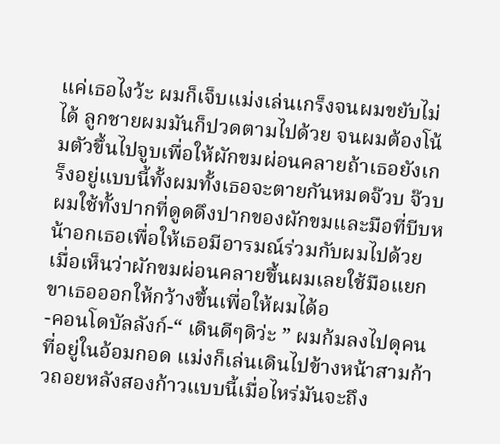แค่เธอไงว้ะ ผมก็เจ็บแม่งเล่นเกร็งจนผมขยับไม่ได้ ลูกชายผมมันก็ปวดตามไปด้วย จนผมต้องโน้มตัวขึ้นไปจูบเพื่อให้ผักขมผ่อนคลายถ้าเธอยังเกร็งอยู่แบบนี้ทั้งผมทั้งเธอจะตายกันหมดจ๊วบ จ๊วบผมใช้ทั้งปากที่ดูดดึงปากของผักขมและมือที่บีบหน้าอกเธอเพื่อให้เธอมีอารมณ์ร่วมกับผมไปด้วย เมื่อเห็นว่าผักขมผ่อนคลายขึ้นผมเลยใช้มือแยกขาเธอออกให้กว้างขึ้นเพื่อให้ผมได้อ
-คอนโดบัลลังก์-“ เดินดีๆดิว่ะ ” ผมก้มลงไปดุคนที่อยู่ในอ้อมกอด แม่งก็เล่นเดินไปข้างหน้าสามก้าวถอยหลังสองก้าวแบบนี้เมื่อไหร่มันจะถึง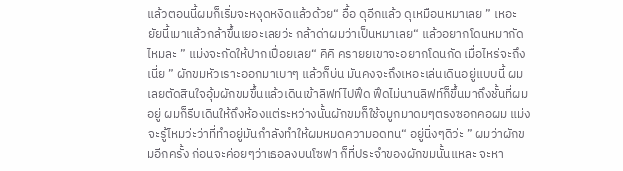แล้วตอนนี้ผมก็เริ่มจะหงุดหงิดแล้วด้วย“ อื้อ ดุอีกแล้ว ดุเหมือนหมาเลย ” เหอะ ยัยนี้เมาแล้วกล้าขึ้นเยอะเลยว่ะ กล้าด่าผมว่าเป็นหมาเลย“ แล้วอยากโดนหมากัดไหมละ ” แม่งจะกัดให้ปากเปื่อยเลย“ คิคิ ครายยเขาจะอยากโดนกัด เมื่อไหร่จะถึงเนี่ย ” ผักขมหัวเราะออกมาเบาๆ แล้วก็บ่น มันคงจะถึงเหอะเล่นเดินอยู่แบบนี้ ผมเลยตัดสินใจอุ้มผักขมขึ้นแล้วเดินเข้าลิฟท์ไปฟึด ฟึดไม่นานลิฟท์ก็ขึ้นมาถึงชั้นที่ผมอยู่ ผมก็รีบเดินให้ถึงห้องแต่ระหว่างนั้นผักขมก็ใช้จมูกมาดมๆตรงซอกคอผม แม่ง จะรู้ไหมว่ะว่าที่ทำอยู่มันกำลังทำให้ผมหมดความอดทน“ อยู่นิ่งๆดิว่ะ ” ผมว่าผักขมอีกครั้ง ก่อนจะค่อยๆว่าเธอลงบนโซฟา ก็ที่ประจำของผักขมนั้นแหละ จะหา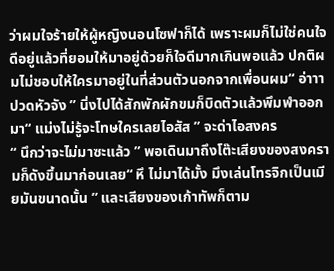ว่าผมใจร้ายให้ผู้หญิงนอนโซฟาก็ได้ เพราะผมก็ไม่ใช่คนใจดีอยู่แล้วที่ยอมให้มาอยู่ด้วยก็ใจดีมากเกินพอแล้ว ปกติผมไม่ชอบให้ใครมาอยู่ในที่ส่วนตัวนอกจากเพื่อนผม“ อ่าาา ปวดหัวจัง ” นิ่งไปได้สักพักผักขมก็บิดตัวแล้วพึมพำออกมา“ แม่งไม่รู้จะโทษใครเลยไอสัส ” จะด่าไอสงคร
“ นึกว่าจะไม่มาซะแล้ว ” พอเดินมาถึงโต๊ะเสียงของสงครามก็ดังขึ้นมาก่อนเลย“ หึ ไม่มาได้มั้ง มึงเล่นโทรจิกเป็นเมียมันขนาดนั้น ” และเสียงของเก้าทัพก็ตาม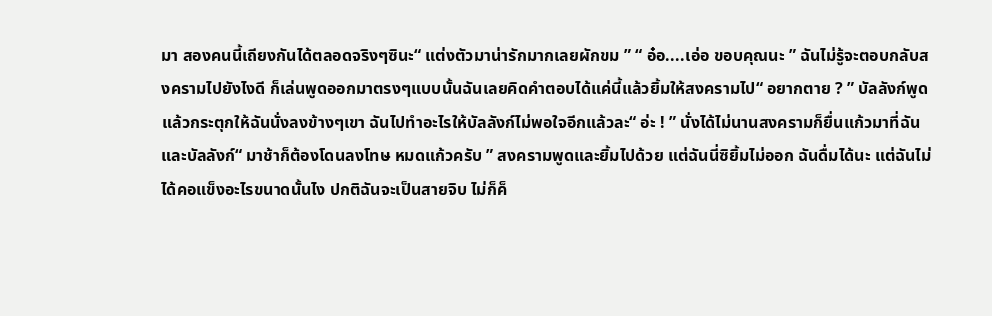มา สองคนนี้เถียงกันได้ตลอดจริงๆซินะ“ แต่งตัวมาน่ารักมากเลยผักขม ” “ อ๋อ....เอ่อ ขอบคุณนะ ” ฉันไม่รู้จะตอบกลับสงครามไปยังไงดี ก็เล่นพูดออกมาตรงๆแบบนั้นฉันเลยคิดคำตอบได้แค่นี้แล้วยิ้มให้สงครามไป“ อยากตาย ? ” บัลลังก์พูดแล้วกระตุกให้ฉันนั่งลงข้างๆเขา ฉันไปทำอะไรให้บัลลังก์ไม่พอใจอีกแล้วละ“ อ่ะ ! ” นั่งได้ไม่นานสงครามก็ยื่นแก้วมาที่ฉันและบัลลังก์“ มาช้าก็ต้องโดนลงโทษ หมดแก้วครับ ” สงครามพูดและยิ้มไปด้วย แต่ฉันนี่ซิยิ้มไม่ออก ฉันดื่มได้นะ แต่ฉันไม่ได้คอแข็งอะไรขนาดนั้นไง ปกติฉันจะเป็นสายจิบ ไม่ก็ค็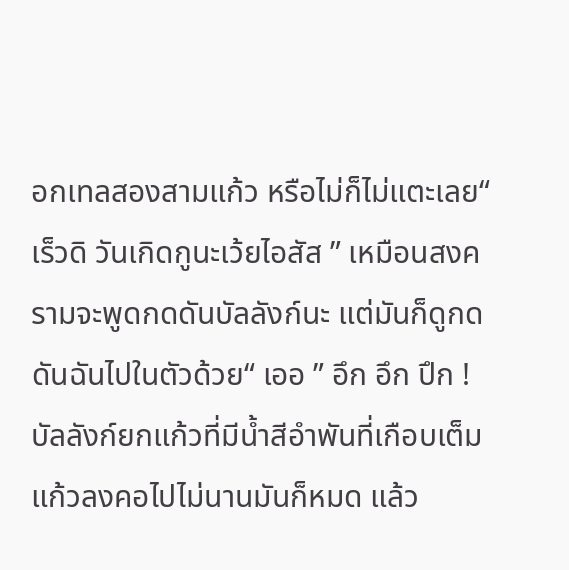อกเทลสองสามแก้ว หรือไม่ก็ไม่แตะเลย“ เร็วดิ วันเกิดกูนะเว้ยไอสัส ” เหมือนสงครามจะพูดกดดันบัลลังก์นะ แต่มันก็ดูกดดันฉันไปในตัวด้วย“ เออ ” อึก อึก ปึก !บัลลังก์ยกแก้วที่มีน้ำสีอำพันที่เกือบเต็มแก้วลงคอไปไม่นานมันก็หมด แล้ว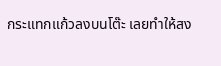กระแทกแก้วลงบนโต๊ะ เลยทำให้สง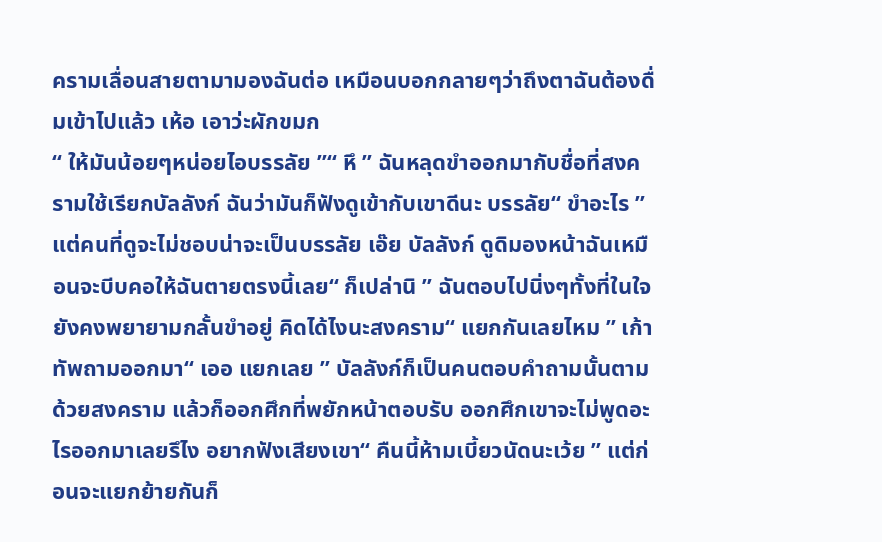ครามเลื่อนสายตามามองฉันต่อ เหมือนบอกกลายๆว่าถึงตาฉันต้องดื่มเข้าไปแล้ว เห้อ เอาว่ะผักขมก
“ ให้มันน้อยๆหน่อยไอบรรลัย ”“ หึ ” ฉันหลุดขำออกมากับชื่อที่สงครามใช้เรียกบัลลังก์ ฉันว่ามันก็ฟังดูเข้ากับเขาดีนะ บรรลัย“ ขำอะไร ” แต่คนที่ดูจะไม่ชอบน่าจะเป็นบรรลัย เอ๊ย บัลลังก์ ดูดิมองหน้าฉันเหมือนจะบีบคอให้ฉันตายตรงนี้เลย“ ก็เปล่านิ ” ฉันตอบไปนิ่งๆทั้งที่ในใจยังคงพยายามกลั้นขำอยู่ คิดได้ไงนะสงคราม“ แยกกันเลยไหม ” เก้าทัพถามออกมา“ เออ แยกเลย ” บัลลังก์ก็เป็นคนตอบคำถามนั้นตามด้วยสงคราม แล้วก็ออกศึกที่พยักหน้าตอบรับ ออกศึกเขาจะไม่พูดอะไรออกมาเลยรึไง อยากฟังเสียงเขา“ คืนนี้ห้ามเบี้ยวนัดนะเว้ย ” แต่ก่อนจะแยกย้ายกันก็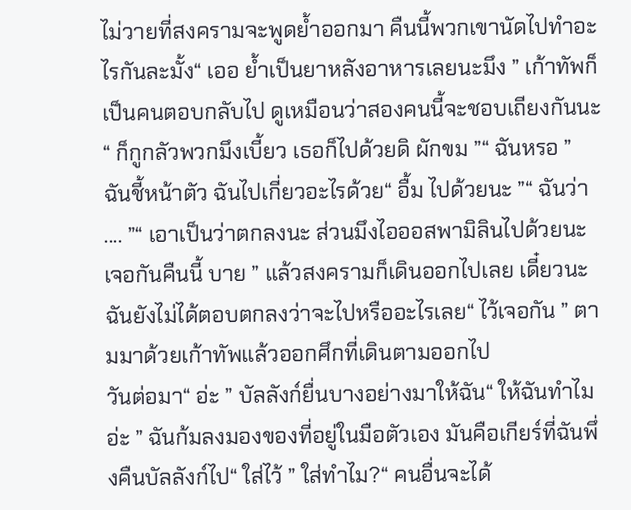ไม่วายที่สงครามจะพูดย้ำออกมา คืนนี้พวกเขานัดไปทำอะไรกันละมั้ง“ เออ ย้ำเป็นยาหลังอาหารเลยนะมึง ” เก้าทัพก็เป็นคนตอบกลับไป ดูเหมือนว่าสองคนนี้จะชอบเถียงกันนะ“ ก็กูกลัวพวกมึงเบี้ยว เธอก็ไปด้วยดิ ผักขม ”“ ฉันหรอ ” ฉันชี้หน้าตัว ฉันไปเกี่ยวอะไรด้วย“ อื้ม ไปด้วยนะ ”“ ฉันว่า .... ”“ เอาเป็นว่าตกลงนะ ส่วนมึงไอออสพามิลินไปด้วยนะ เจอกันคืนนี้ บาย ” แล้วสงครามก็เดินออกไปเลย เดี๋ยวนะฉันยังไม่ได้ตอบตกลงว่าจะไปหรืออะไรเลย“ ไว้เจอกัน ” ตามมาด้วยเก้าทัพแล้วออกศึกที่เดินตามออกไป
วันต่อมา“ อ่ะ ” บัลลังก์ยื่นบางอย่างมาให้ฉัน“ ให้ฉันทำไมอ่ะ ” ฉันก้มลงมองของที่อยู่ในมือตัวเอง มันคือเกียร์ที่ฉันพึ่งคืนบัลลังก์ไป“ ใส่ไว้ ” ใส่ทำไม?“ คนอื่นจะได้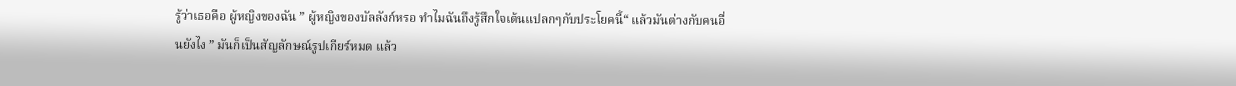รู้ว่าเธอคือ ผู้หญิงของฉัน ” ผู้หญิงของบัลลังก์หรอ ทำไมฉันถึงรู้สึกใจเต้นแปลกๆกับประโยคนี้“ แล้วมันต่างกับคนอื่นยังไง ” มันก็เป็นสัญลักษณ์รูปเกียร์หมด แล้ว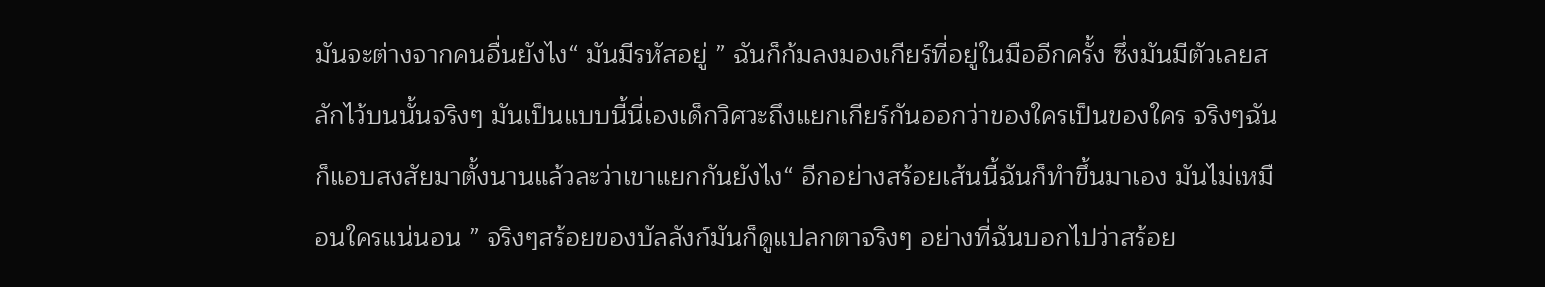มันจะต่างจากคนอื่นยังไง“ มันมีรหัสอยู่ ” ฉันก็ก้มลงมองเกียร์ที่อยู่ในมืออีกครั้ง ซึ่งมันมีตัวเลยสลักไว้บนนั้นจริงๆ มันเป็นแบบนี้นี่เองเด็กวิศวะถึงแยกเกียร์กันออกว่าของใครเป็นของใคร จริงๆฉันก็แอบสงสัยมาตั้งนานแล้วละว่าเขาแยกกันยังไง“ อีกอย่างสร้อยเส้นนี้ฉันก็ทำขึ้นมาเอง มันไม่เหมือนใครแน่นอน ” จริงๆสร้อยของบัลลังก์มันก็ดูแปลกตาจริงๆ อย่างที่ฉันบอกไปว่าสร้อย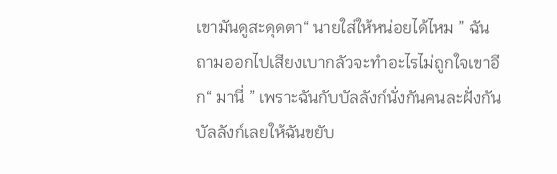เขามันดูสะดุดตา“ นายใส่ให้หน่อยได้ไหม ” ฉันถามออกไปเสียงเบากลัวจะทำอะไรไม่ถูกใจเขาอีก“ มานี่ ” เพราะฉันกับบัลลังก์นั่งกันคนละฝั่งกัน บัลลังก์เลยให้ฉันขยับ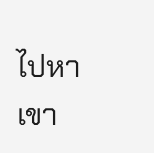ไปหาเขา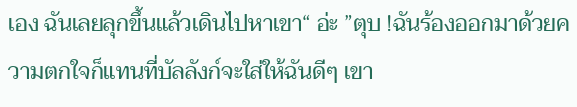เอง ฉันเลยลุกขึ้นแล้วเดินไปหาเขา“ อ่ะ ”ตุบ !ฉันร้องออกมาด้วยความตกใจก็แทนที่บัลลังก์จะใส่ให้ฉันดีๆ เขา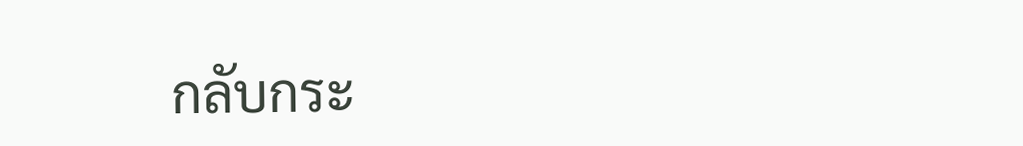กลับกระ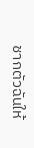ชากตัวฉันให้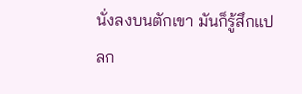นั่งลงบนตักเขา มันก็รู้สึกแปลก